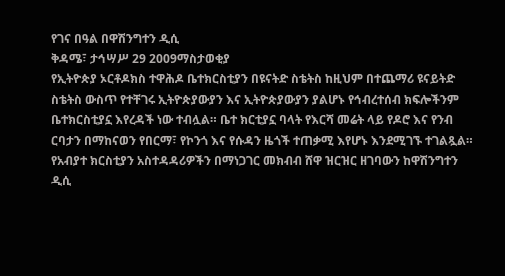የገና በዓል በዋሽንግተን ዲሲ
ቅዳሜ፣ ታኅሣሥ 29 2009ማስታወቂያ
የኢትዮጵያ ኦርቶዶክስ ተዋሕዶ ቤተክርስቲያን በዩናትድ ስቴትስ ከዚህም በተጨማሪ ዩናይትድ ስቴትስ ውስጥ የተቸገሩ ኢትዮጵያውያን እና ኢትዮጵያውያን ያልሆኑ የኅብረተሰብ ክፍሎችንም ቤተክርስቲያኗ እየረዳች ነው ተብሏል። ቤተ ክርቲያኗ ባላት የእርሻ መሬት ላይ የዶሮ እና የንብ ርባታን በማከናወን የበርማ፣ የኮንጎ እና የሱዳን ዜጎች ተጠቃሚ እየሆኑ እንደሚገኙ ተገልጿል። የአብያተ ክርስቲያን አስተዳዳሪዎችን በማነጋገር መክብብ ሸዋ ዝርዝር ዘገባውን ከዋሽንግተን ዲሲ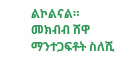ልኮልናል።
መክብብ ሸዋ
ማንተጋፍቶት ስለሺ